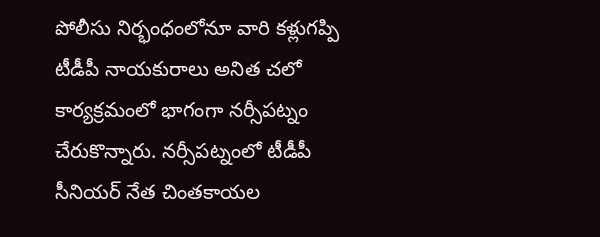పోలీసు నిర్భంధంలోనూ వారి కళ్లుగప్పి టీడీపీ నాయకురాలు అనిత చలో కార్యక్రమంలో భాగంగా నర్సీపట్నం చేరుకొన్నారు. నర్సీపట్నంలో టీడీపీ సీనియర్ నేత చింతకాయల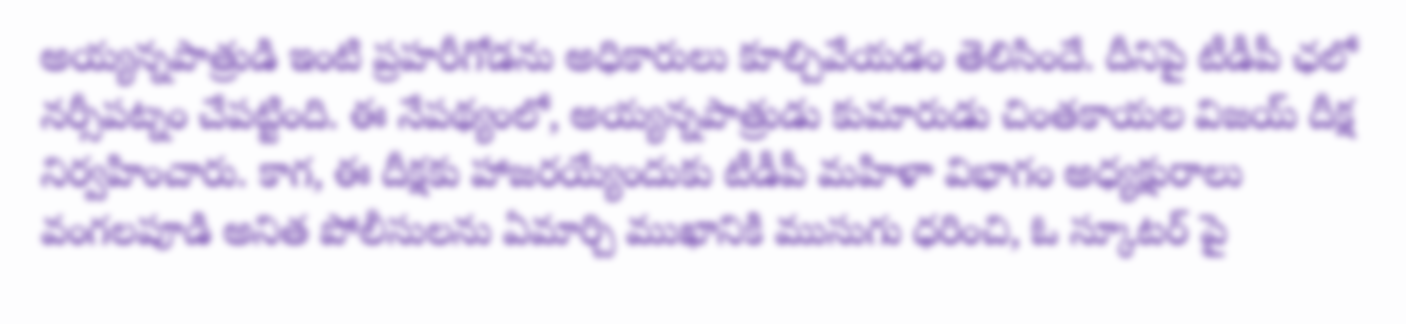అయ్యన్నపాత్రుడి ఇంటి ప్రహరీగోడను అధికారులు కూల్చివేయడం తెలిసిందే. దీనిపై టీడీపీ ఛలో నర్సీపట్నం చేపట్టింది. ఈ నేపథ్యంలో, అయ్యన్నపాత్రుడు కుమారుడు చింతకాయల విజయ్ దీక్ష నిర్వహించారు. కాగ, ఈ దీక్షకు హాజరయ్యేందుకు టీడీపీ మహిళా విభాగం అధ్యక్షురాలు వంగలపూడి అనిత పోలీసులను ఏమార్చి ముఖానికి ముసుగు ధరించి, ఓ స్కూటర్ పై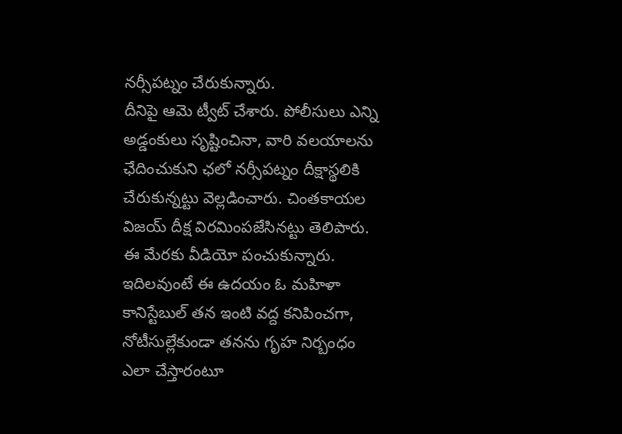నర్సీపట్నం చేరుకున్నారు.
దీనిపై ఆమె ట్వీట్ చేశారు. పోలీసులు ఎన్ని అడ్డంకులు సృష్టించినా, వారి వలయాలను ఛేదించుకుని ఛలో నర్సీపట్నం దీక్షాస్థలికి చేరుకున్నట్టు వెల్లడించారు. చింతకాయల విజయ్ దీక్ష విరమింపజేసినట్టు తెలిపారు. ఈ మేరకు వీడియో పంచుకున్నారు. ఇదిలవుంటే ఈ ఉదయం ఓ మహిళా కానిస్టేబుల్ తన ఇంటి వద్ద కనిపించగా, నోటీసుల్లేకుండా తనను గృహ నిర్బంధం ఎలా చేస్తారంటూ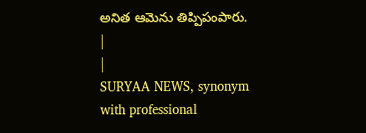అనిత ఆమెను తిప్పిపంపారు.
|
|
SURYAA NEWS, synonym with professional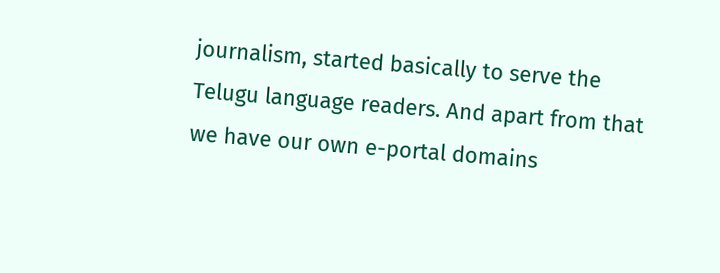journalism, started basically to serve the Telugu language readers. And apart from that we have our own e-portal domains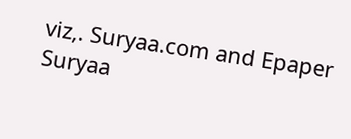viz,. Suryaa.com and Epaper Suryaa